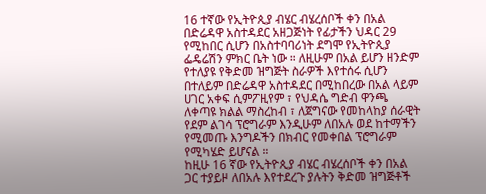16 ተኛው የኢትዮጲያ ብሄር ብሄረሰቦች ቀን በአል በድሬዳዋ አስተዳደር አዘጋጅነት የፊታችን ህዳር 29 የሚከበር ሲሆን በአስተባባሪነት ደግሞ የኢትዮጲያ ፌዴሬሽን ምክር ቤት ነው ። ለዚሁም በአል ይሆን ዘንድም የተለያዩ የቅድመ ዝግጅት ስራዎች እየተሰሩ ሲሆን በተለይም በድሬዳዋ አስተዳደር በሚከበረው በአል ላይም ሀገር አቀፍ ሲምፖዚየም ፣ የህዳሴ ግድብ ዋንጫ ለቀጣዩ ክልል ማስረከብ ፣ ለጀግናው የመከላከያ ሰራዊት የደም ልገሳ ፕሮግራም እንዲሁም ለበአሉ ወደ ከተማችን የሚመጡ እንግዶችን በክብር የመቀበል ፕሮግራም የሚካሄድ ይሆናል ።
ከዚሁ 16 ኛው የኢትዮጲያ ብሄር ብሄረሰቦች ቀን በአል ጋር ተያይዞ ለበአሉ እየተደረጉ ያሉትን ቅድመ ዝግጅቶች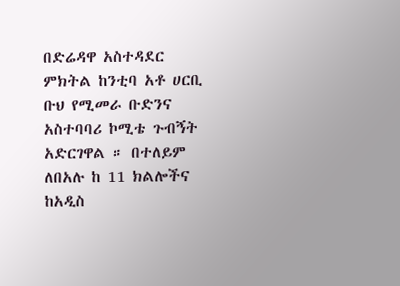በድሬዳዋ አስተዳደር ምክትል ከንቲባ አቶ ሀርቢ ቡህ የሚመራ ቡድንና አስተባባሪ ኮሚቴ ጉብኝት አድርገዋል ። በተለይም ለበአሉ ከ 11 ክልሎችና ከአዲስ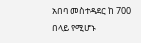አበባ መስተዳደር ከ 700 በላይ የሚሆኑ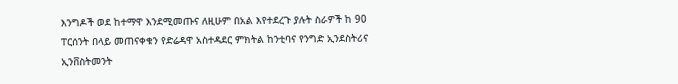እንግዶች ወደ ከተማዋ እንደሚመጡና ለዚሁም በአል እየተደረጉ ያሉት ስራዎች ከ 90 ፐርሰንት በላይ መጠናቀቁን የድሬዳዋ አስተዳደር ምክትል ከንቲባና የንግድ ኢንደስትሪና ኢንቨስትመንት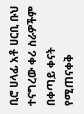ቢሮ ሀላፊ አቶ ሀርቢ ቡህ ተናግረው ቀሪ ስራዎችም በቀጣይ ቀናት የሚጠናቀቅ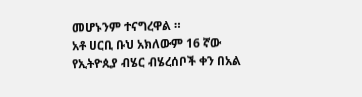መሆኑንም ተናግረዋል ።
አቶ ሀርቢ ቡህ አክለውም 16 ኛው የኢትዮጲያ ብሄር ብሄረሰቦች ቀን በአል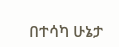በተሳካ ሁኔታ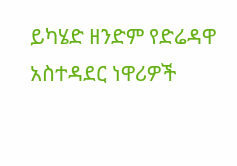ይካሄድ ዘንድም የድሬዳዋ አስተዳደር ነዋሪዎች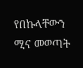የበኩላቸውን ሚና መወጣት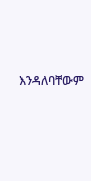እንዳለባቸውም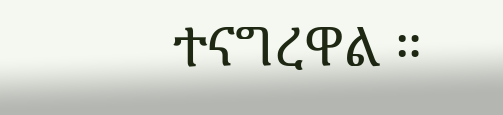ተናግረዋል ።